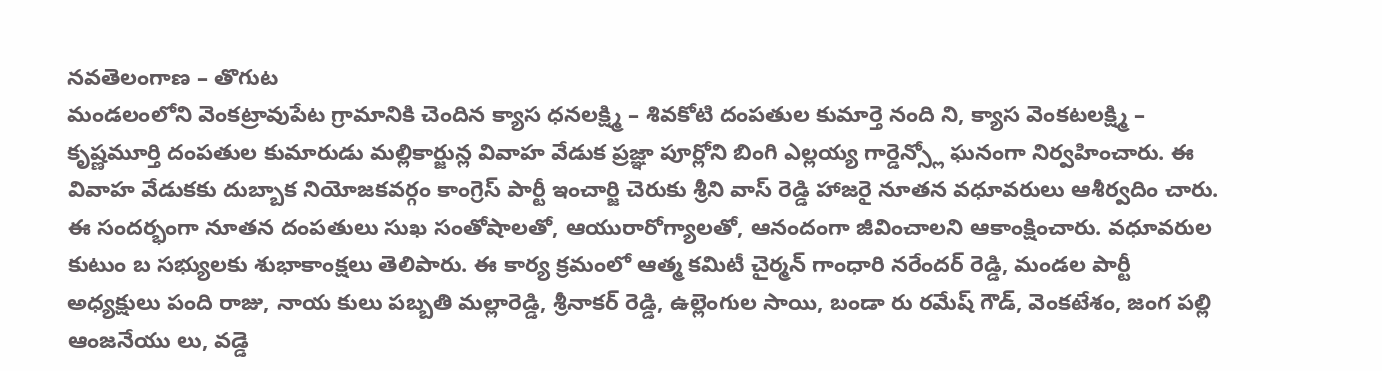నవతెలంగాణ – తొగుట
మండలంలోని వెంకట్రావుపేట గ్రామానికి చెందిన క్యాస ధనలక్ష్మి – శివకోటి దంపతుల కుమార్తె నంది ని, క్యాస వెంకటలక్ష్మి – కృష్ణమూర్తి దంపతుల కుమారుడు మల్లికార్జున్ల వివాహ వేడుక ప్రజ్ఞా పూర్లోని బింగి ఎల్లయ్య గార్డెన్స్లో ఘనంగా నిర్వహించారు. ఈ వివాహ వేడుకకు దుబ్బాక నియోజకవర్గం కాంగ్రెస్ పార్టీ ఇంచార్జి చెరుకు శ్రీని వాస్ రెడ్డి హాజరై నూతన వధూవరులు ఆశీర్వదిం చారు. ఈ సందర్భంగా నూతన దంపతులు సుఖ సంతోషాలతో, ఆయురారోగ్యాలతో, ఆనందంగా జీవించాలని ఆకాంక్షించారు. వధూవరుల కుటుం బ సభ్యులకు శుభాకాంక్షలు తెలిపారు. ఈ కార్య క్రమంలో ఆత్మ కమిటీ చైర్మన్ గాంధారి నరేందర్ రెడ్డి, మండల పార్టీ అధ్యక్షులు పంది రాజు, నాయ కులు పబ్బతి మల్లారెడ్డి, శ్రీనాకర్ రెడ్డి, ఉల్లెంగుల సాయి, బండా రు రమేష్ గౌడ్, వెంకటేశం, జంగ పల్లి ఆంజనేయు లు, వడ్డె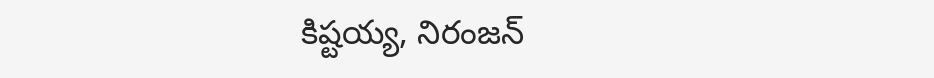కిష్టయ్య, నిరంజన్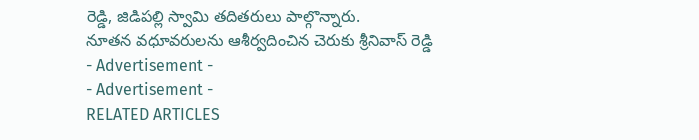రెడ్డి, జిడిపల్లి స్వామి తదితరులు పాల్గొన్నారు.
నూతన వధూవరులను ఆశీర్వదించిన చెరుకు శ్రీనివాస్ రెడ్డి
- Advertisement -
- Advertisement -
RELATED ARTICLES